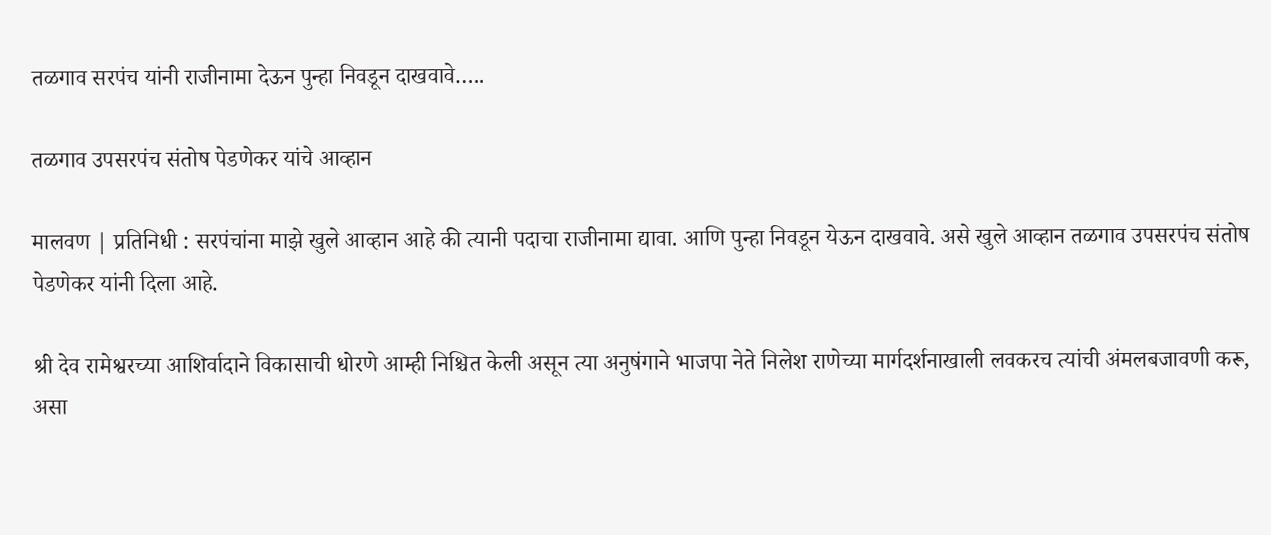तळगाव सरपंच यांनी राजीनामा देऊन पुन्हा निवडून दाखवावे…..

तळगाव उपसरपंच संतोष पेडणेकर यांचे आव्हान

मालवण | प्रतिनिधी : सरपंचांना माझे खुले आव्हान आहे की त्यानी पदाचा राजीनामा द्यावा. आणि पुन्हा निवडून येऊन दाखवावे. असे खुले आव्हान तळगाव उपसरपंच संतोष पेडणेकर यांनी दिला आहे.

श्री देव रामेश्वरच्या आशिर्वादाने विकासाची धोरणे आम्ही निश्चित केली असून त्या अनुषंगाने भाजपा नेते निलेश राणेच्या मार्गदर्शनाखाली लवकरच त्यांची अंमलबजावणी करू, असा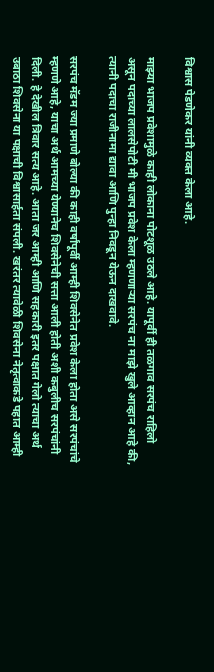विश्वास पेडणेकर यांनी व्यक्त केला आहे.

माझ्या भाजप प्रवेशामुळे काही लोकाना पोटशूळ उठले आहे. यापूर्वी ही तळगाव सरपंच राहिलो असून पदाच्या लालसेपोटी मी भाजप प्रवेश केला म्हणणाऱ्या सरपंच ना माझे खुले आव्हान आहे की, त्यानी पदाचा राजीनामा द्यावा आणि पुन्हा निवडून येऊन दाखवावे.

सरपंच मॅडम ज्या प्रमाणे बोल्या की काही वर्षांपूर्वी आम्ही शिवसेनेत प्रवेश केला होता असे सरपंचांचे म्हणणे आहे, याचा अर्थ आमच्या येण्यानेच शिवसेनेची सत्ता आली होती अशी कबुलीच सरपंचांनी दिली. हे देखील त्रिवार सत्य आहे. आता जर आम्ही आणि सहकारी इतर पक्षात गेलो त्याचा अर्थ उबाठा शिवसेना या पक्षाची विश्वासार्हता संपली. खरंतर त्यावेळी शिवसेना नेतृत्वाकडे पहात आम्ही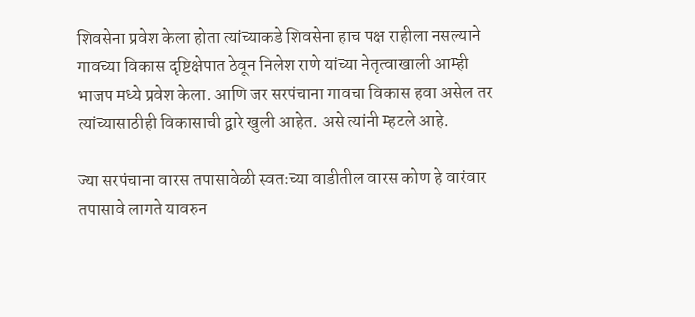शिवसेना प्रवेश केला होता त्यांच्याकडे शिवसेना हाच पक्ष राहीला नसल्याने गावच्या विकास दृष्टिक्षेपात ठेवून निलेश राणे यांच्या नेतृत्वाखाली आम्ही भाजप मध्ये प्रवेश केला. आणि जर सरपंचाना गावचा विकास हवा असेल तर त्यांच्यासाठीही विकासाची द्वारे खुली आहेत. असे त्यांनी म्हटले आहे.

ज्या सरपंचाना वारस तपासावेळी स्वतःच्या वाडीतील वारस कोण हे वारंवार तपासावे लागते यावरुन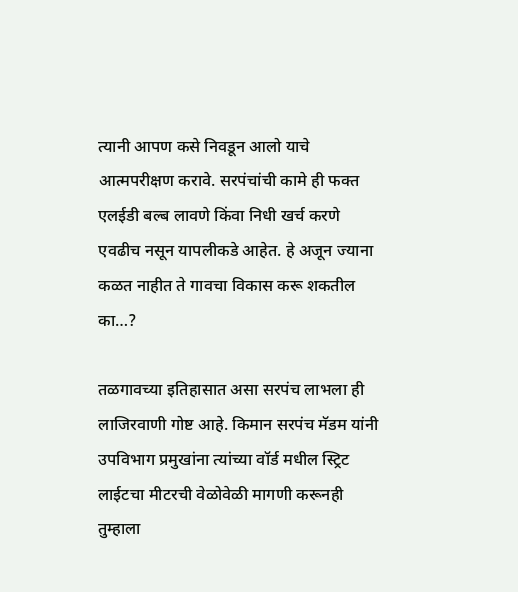त्यानी आपण कसे निवडून आलो याचे आत्मपरीक्षण करावे. सरपंचांची कामे ही फक्त एलईडी बल्ब लावणे किंवा निधी खर्च करणे एवढीच नसून यापलीकडे आहेत. हे अजून ज्याना कळत नाहीत ते गावचा विकास करू शकतील का…?

तळगावच्या इतिहासात असा सरपंच लाभला ही लाजिरवाणी गोष्ट आहे. किमान सरपंच मॅडम यांनी उपविभाग प्रमुखांना त्यांच्या वॉर्ड मधील स्ट्रिट लाईटचा मीटरची वेळोवेळी मागणी करूनही तुम्हाला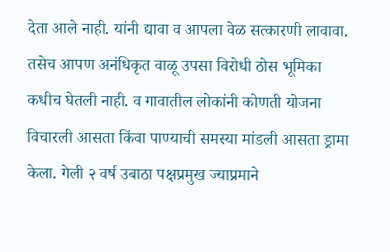देता आले नाही. यांनी द्यावा व आपला वेळ सत्कारणी लावावा. तसेच आपण अनंधिकृत वाळू उपसा विरोधी ठोस भूमिका कधीच घेतली नाही. व गावातील लोकांनी कोणती योजना विचारली आसता किंवा पाण्याची समस्या मांडली आसता ड्रामा केला. गेली २ वर्ष उबाठा पक्षप्रमुख ज्याप्रमाने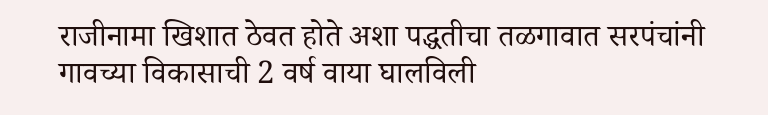राजीनामा खिशात ठेवत होते अशा पद्धतीचा तळगावात सरपंचांनी गावच्या विकासाची 2 वर्ष वाया घालविली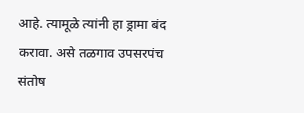आहे. त्यामूळे त्यांनी हा ड्रामा बंद करावा. असे तळगाव उपसरपंच संतोष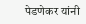पेडणेकर यांनी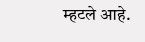म्हटले आहे.